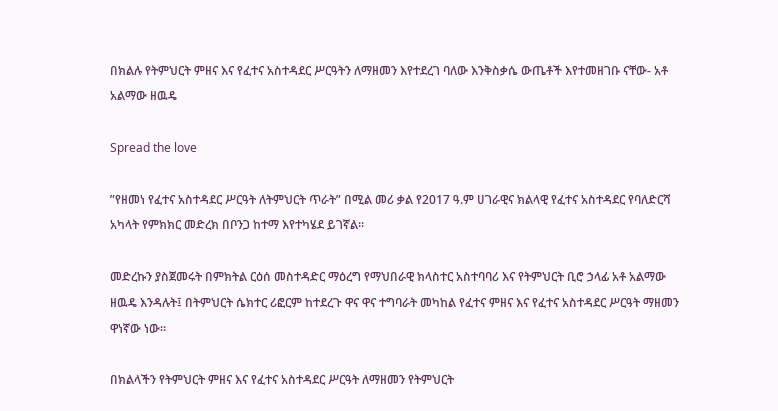በክልሉ የትምህርት ምዘና እና የፈተና አስተዳደር ሥርዓትን ለማዘመን እየተደረገ ባለው እንቅስቃሴ ውጤቶች እየተመዘገቡ ናቸው- አቶ አልማው ዘዉዴ

Spread the love

”የዘመነ የፈተና አስተዳደር ሥርዓት ለትምህርት ጥራት” በሚል መሪ ቃል የ2017 ዓ.ም ሀገራዊና ክልላዊ የፈተና አስተዳደር የባለድርሻ አካላት የምክክር መድረክ በቦንጋ ከተማ እየተካሄደ ይገኛል።

መድረኩን ያስጀመሩት በምክትል ርዕሰ መስተዳድር ማዕረግ የማህበራዊ ክላስተር አስተባባሪ እና የትምህርት ቢሮ ኃላፊ አቶ አልማው ዘዉዴ እንዳሉት፤ በትምህርት ሴክተር ሪፎርም ከተደረጉ ዋና ዋና ተግባራት መካከል የፈተና ምዘና እና የፈተና አስተዳደር ሥርዓት ማዘመን ዋነኛው ነው።

በክልላችን የትምህርት ምዘና እና የፈተና አስተዳደር ሥርዓት ለማዘመን የትምህርት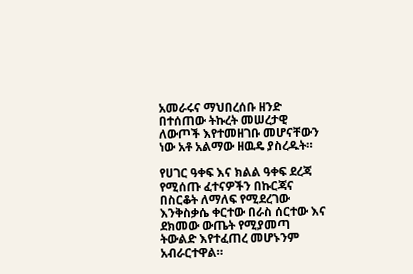አመራሩና ማህበረሰቡ ዘንድ በተሰጠው ትኩረት መሠረታዊ ለውጦች እየተመዘገቡ መሆናቸውን ነው አቶ አልማው ዘዉዴ ያስረዱት።

የሀገር ዓቀፍ እና ክልል ዓቀፍ ደረጃ የሚሰጡ ፈተናዎችን በኩርጃና በስርቆት ለማለፍ የሚደረገው እንቅስቃሴ ቀርተው በራስ ሰርተው እና ደክመው ውጤት የሚያመጣ ትውልድ እየተፈጠረ መሆኑንም አብራርተዋል።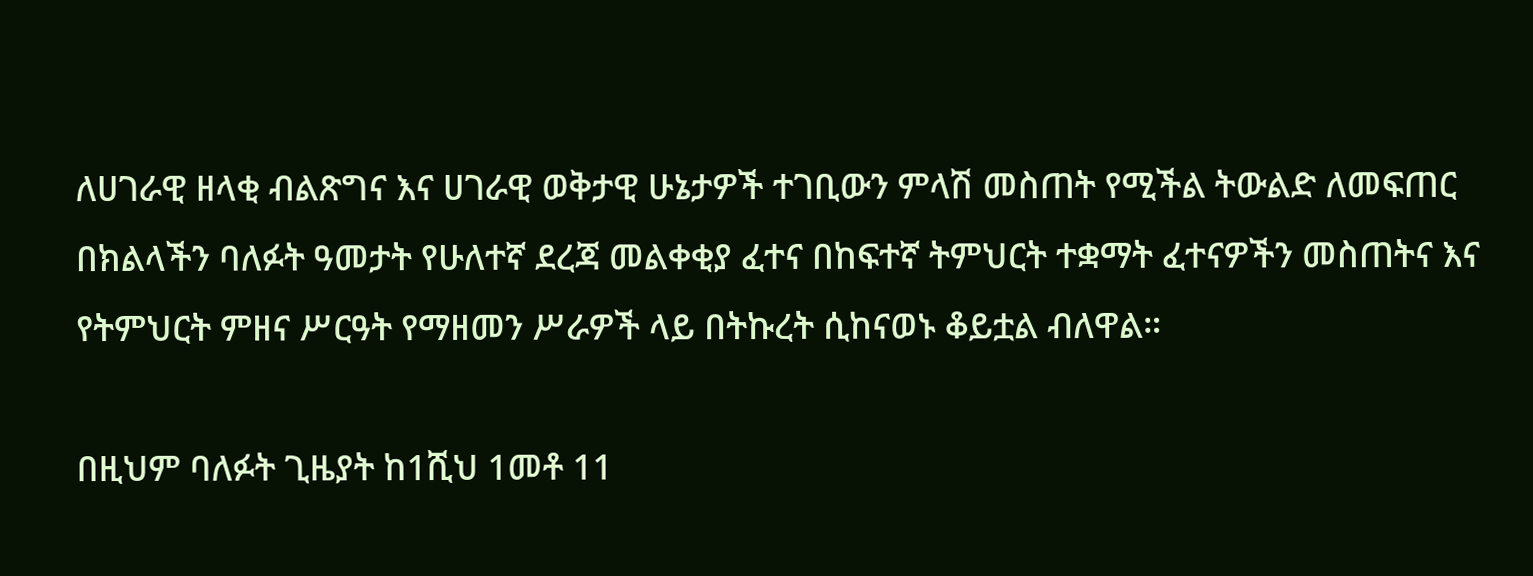ለሀገራዊ ዘላቂ ብልጽግና እና ሀገራዊ ወቅታዊ ሁኔታዎች ተገቢውን ምላሽ መስጠት የሚችል ትውልድ ለመፍጠር በክልላችን ባለፉት ዓመታት የሁለተኛ ደረጃ መልቀቂያ ፈተና በከፍተኛ ትምህርት ተቋማት ፈተናዎችን መስጠትና እና የትምህርት ምዘና ሥርዓት የማዘመን ሥራዎች ላይ በትኩረት ሲከናወኑ ቆይቷል ብለዋል።

በዚህም ባለፉት ጊዜያት ከ1ሺህ 1መቶ 11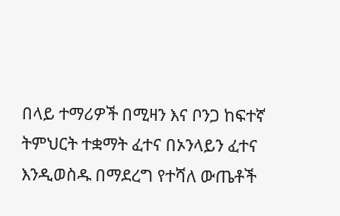በላይ ተማሪዎች በሚዛን እና ቦንጋ ከፍተኛ ትምህርት ተቋማት ፈተና በኦንላይን ፈተና እንዲወስዱ በማደረግ የተሻለ ውጤቶች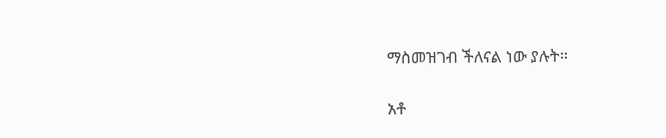ማስመዝገብ ችለናል ነው ያሉት።

አቶ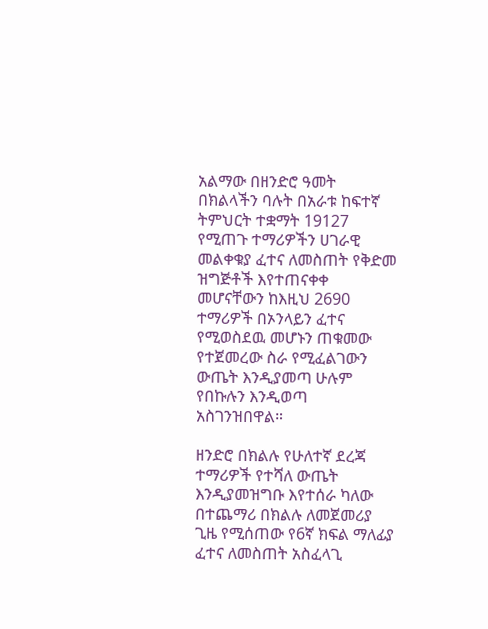አልማው በዘንድሮ ዓመት በክልላችን ባሉት በአራቱ ከፍተኛ ትምህርት ተቋማት 19127 የሚጠጉ ተማሪዎችን ሀገራዊ መልቀቁያ ፈተና ለመስጠት የቅድመ ዝግጅቶች እየተጠናቀቀ መሆናቸውን ከእዚህ 2690 ተማሪዎች በኦንላይን ፈተና የሚወስደዉ መሆኑን ጠቁመው የተጀመረው ስራ የሚፈልገውን ውጤት እንዲያመጣ ሁሉም የበኩሉን እንዲወጣ አስገንዝበዋል።

ዘንድሮ በክልሉ የሁለተኛ ደረጃ ተማሪዎች የተሻለ ውጤት እንዲያመዝግቡ እየተሰራ ካለው በተጨማሪ በክልሉ ለመጀመሪያ ጊዜ የሚሰጠው የ6ኛ ክፍል ማለፊያ ፈተና ለመስጠት አስፈላጊ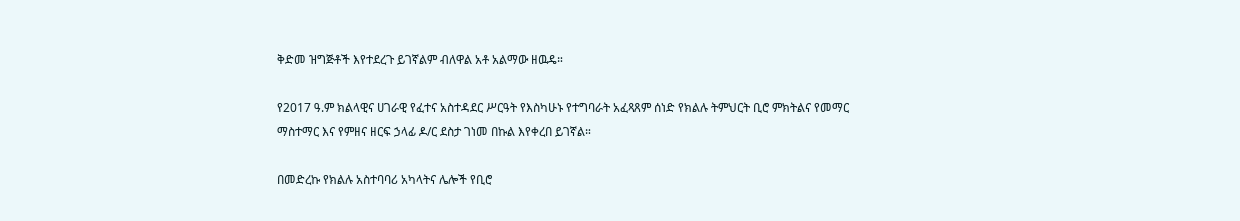ቅድመ ዝግጅቶች እየተደረጉ ይገኛልም ብለዋል አቶ አልማው ዘዉዴ።

የ2017 ዓ.ም ክልላዊና ሀገራዊ የፈተና አስተዳደር ሥርዓት የእስካሁኑ የተግባራት አፈጻጸም ሰነድ የክልሉ ትምህርት ቢሮ ምክትልና የመማር ማስተማር እና የምዘና ዘርፍ ኃላፊ ዶ/ር ደስታ ገነመ በኩል እየቀረበ ይገኛል።

በመድረኩ የክልሉ አስተባባሪ አካላትና ሌሎች የቢሮ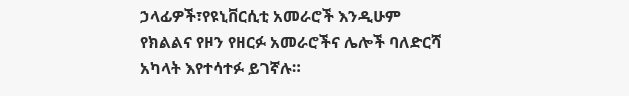ኃላፊዎች፣የዩኒቨርሲቲ አመራሮች እንዲሁም የክልልና የዞን የዘርፉ አመራሮችና ሌሎች ባለድርሻ አካላት እየተሳተፉ ይገኛሉ።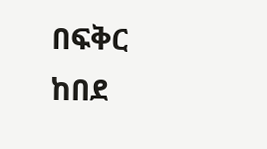በፍቅር ከበደ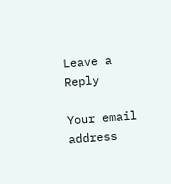Leave a Reply

Your email address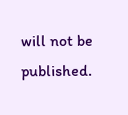will not be published.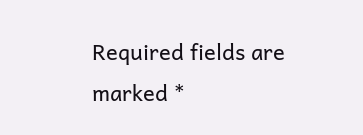Required fields are marked *